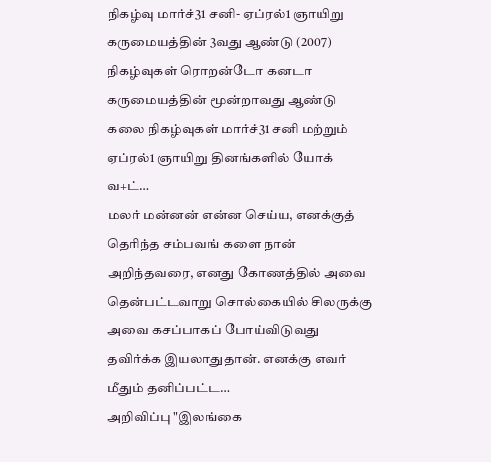நிகழ்வு மார்ச்31 சனி- ஏப்ரல்1 ஞாயிறு கருமையத்தின் 3வது ஆண்டு (2007) நிகழ்வுகள் ரொறன்டோ கனடா கருமையத்தின் மூன்றாவது ஆண்டு கலை நிகழ்வுகள் மார்ச்31 சனி மற்றும் ஏப்ரல்1 ஞாயிறு தினங்களில் யோக் வ+ட்…
மலர் மன்னன் என்ன செய்ய, எனக்குத் தெரிந்த சம்பவங் களை நான் அறிந்தவரை, எனது கோணத்தில் அவை தென்பட்டவாறு சொல்கையில் சிலருக்கு அவை கசப்பாகப் போய்விடுவது தவிர்க்க இயலாதுதான். எனக்கு எவர் மீதும் தனிப்பட்ட…
அறிவிப்பு "இலங்கை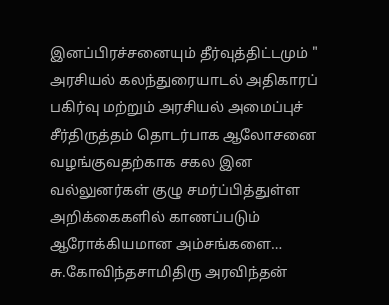இனப்பிரச்சனையும் தீர்வுத்திட்டமும் " அரசியல் கலந்துரையாடல் அதிகாரப் பகிர்வு மற்றும் அரசியல் அமைப்புச் சீர்திருத்தம் தொடர்பாக ஆலோசனை வழங்குவதற்காக சகல இன வல்லுனர்கள் குழு சமர்ப்பித்துள்ள அறிக்கைகளில் காணப்படும் ஆரோக்கியமான அம்சங்களை…
சு.கோவிந்தசாமிதிரு அரவிந்தன்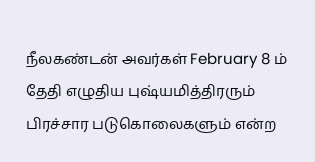நீலகண்டன் அவர்கள் February 8 ம் தேதி எழுதிய புஷ்யமித்திரரும் பிரச்சார படுகொலைகளும் என்ற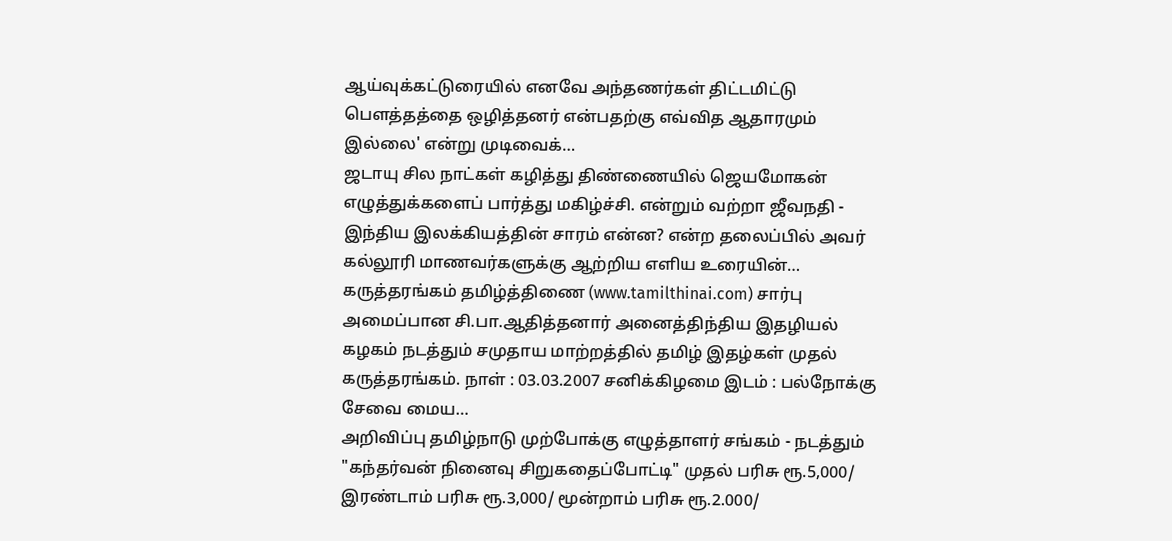ஆய்வுக்கட்டுரையில் எனவே அந்தணர்கள் திட்டமிட்டு பௌத்தத்தை ஒழித்தனர் என்பதற்கு எவ்வித ஆதாரமும் இல்லை' என்று முடிவைக்…
ஜடாயு சில நாட்கள் கழித்து திண்ணையில் ஜெயமோகன் எழுத்துக்களைப் பார்த்து மகிழ்ச்சி. என்றும் வற்றா ஜீவநதி - இந்திய இலக்கியத்தின் சாரம் என்ன? என்ற தலைப்பில் அவர் கல்லூரி மாணவர்களுக்கு ஆற்றிய எளிய உரையின்…
கருத்தரங்கம் தமிழ்த்திணை (www.tamilthinai.com) சார்பு அமைப்பான சி.பா.ஆதித்தனார் அனைத்திந்திய இதழியல் கழகம் நடத்தும் சமுதாய மாற்றத்தில் தமிழ் இதழ்கள் முதல் கருத்தரங்கம். நாள் : 03.03.2007 சனிக்கிழமை இடம் : பல்நோக்கு சேவை மைய…
அறிவிப்பு தமிழ்நாடு முற்போக்கு எழுத்தாளர் சங்கம் - நடத்தும் "கந்தர்வன் நினைவு சிறுகதைப்போட்டி" முதல் பரிசு ரூ.5,000/ இரண்டாம் பரிசு ரூ.3,000/ மூன்றாம் பரிசு ரூ.2.000/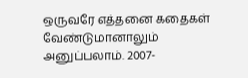ஒருவரே எத்தனை கதைகள் வேண்டுமானாலும் அனுப்பலாம். 2007-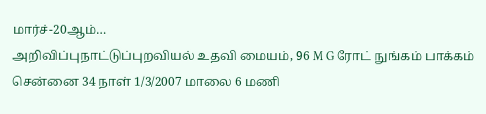மார்ச்-20ஆம்…
அறிவிப்புநாட்டுப்புறவியல் உதவி மையம், 96 M G ரோட் நுங்கம் பாக்கம் சென்னை 34 நாள் 1/3/2007 மாலை 6 மணி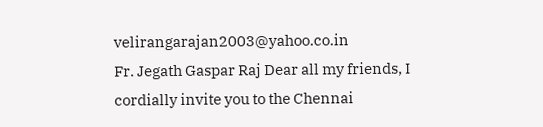velirangarajan2003@yahoo.co.in
Fr. Jegath Gaspar Raj Dear all my friends, I cordially invite you to the Chennai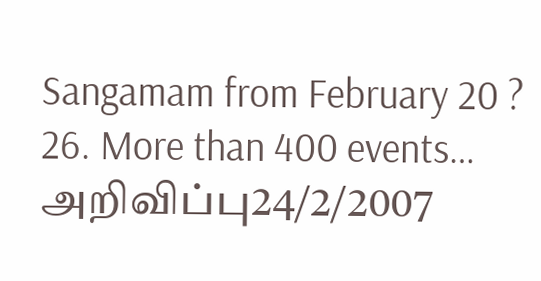Sangamam from February 20 ? 26. More than 400 events…
அறிவிப்பு24/2/2007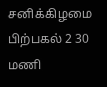சனிக்கிழமை பிற்பகல் 2 30 மணி